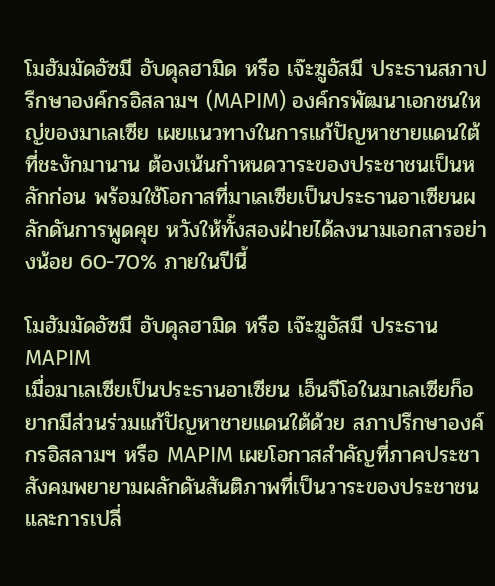โมฮัมมัดอัซมี อับดุลฮามิด หรือ เจ๊ะฆูอัสมี ประธานสภาปรึกษาองค์กรอิสลามฯ (MAPIM) องค์กรพัฒนาเอกชนใหญ่ของมาเลเซีย เผยแนวทางในการแก้ปัญหาชายแดนใต้ที่ชะงักมานาน ต้องเน้นกำหนดวาระของประชาชนเป็นหลักก่อน พร้อมใช้โอกาสที่มาเลเซียเป็นประธานอาเซียนผลักดันการพูดคุย หวังให้ทั้งสองฝ่ายได้ลงนามเอกสารอย่างน้อย 60-70% ภายในปีนี้

โมฮัมมัดอัซมี อับดุลฮามิด หรือ เจ๊ะฆูอัสมี ประธาน MAPIM
เมื่อมาเลเซียเป็นประธานอาเซียน เอ็นจีโอในมาเลเซียก็อยากมีส่วนร่วมแก้ปัญหาชายแดนใต้ด้วย สภาปรึกษาองค์กรอิสลามฯ หรือ MAPIM เผยโอกาสสำคัญที่ภาคประชาสังคมพยายามผลักดันสันติภาพที่เป็นวาระของประชาชน และการเปลี่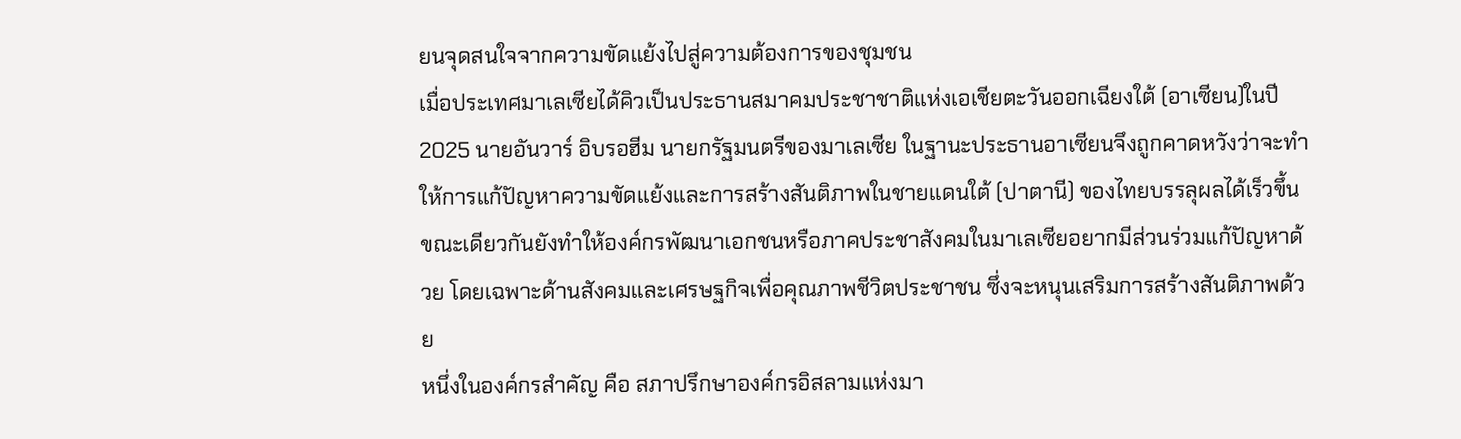ยนจุดสนใจจากความขัดแย้งไปสู่ความต้องการของชุมชน
เมื่อประเทศมาเลเซียได้คิวเป็นประธานสมาคมประชาชาติแห่งเอเชียตะวันออกเฉียงใต้ (อาเซียน)ในปี 2025 นายอันวาร์ อิบรอฮีม นายกรัฐมนตรีของมาเลเซีย ในฐานะประธานอาเซียนจึงถูกคาดหวังว่าจะทำให้การแก้ปัญหาความขัดแย้งและการสร้างสันติภาพในชายแดนใต้ (ปาตานี) ของไทยบรรลุผลได้เร็วขึ้น
ขณะเดียวกันยังทำให้องค์กรพัฒนาเอกชนหรือภาคประชาสังคมในมาเลเซียอยากมีส่วนร่วมแก้ปัญหาด้วย โดยเฉพาะด้านสังคมและเศรษฐกิจเพื่อคุณภาพชีวิตประชาชน ซึ่งจะหนุนเสริมการสร้างสันติภาพด้วย
หนึ่งในองค์กรสำคัญ คือ สภาปรึกษาองค์กรอิสลามแห่งมา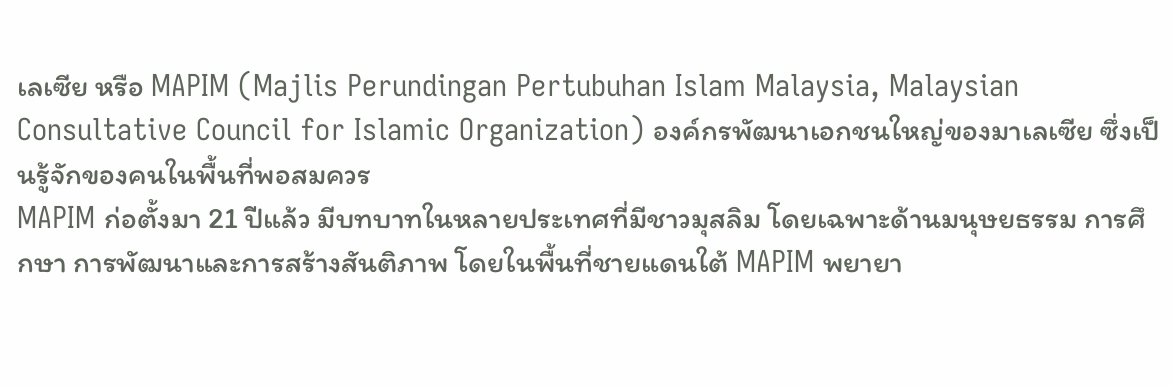เลเซีย หรือ MAPIM (Majlis Perundingan Pertubuhan Islam Malaysia, Malaysian Consultative Council for Islamic Organization) องค์กรพัฒนาเอกชนใหญ่ของมาเลเซีย ซึ่งเป็นรู้จักของคนในพื้นที่พอสมควร
MAPIM ก่อตั้งมา 21 ปีแล้ว มีบทบาทในหลายประเทศที่มีชาวมุสลิม โดยเฉพาะด้านมนุษยธรรม การศึกษา การพัฒนาและการสร้างสันติภาพ โดยในพื้นที่ชายแดนใต้ MAPIM พยายา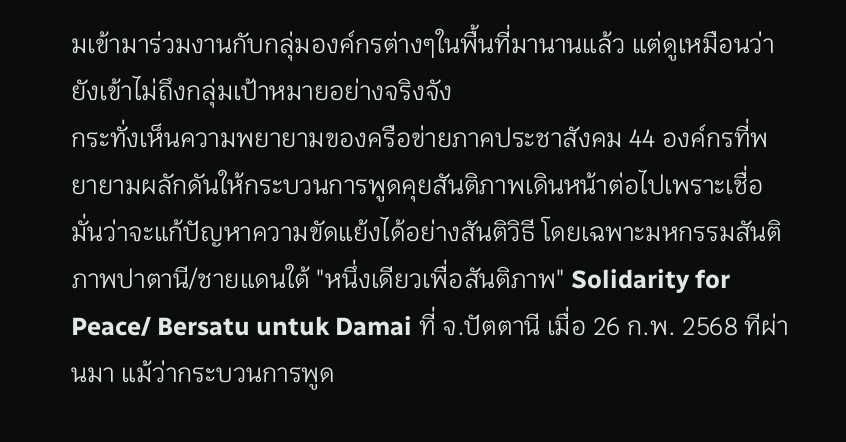มเข้ามาร่วมงานกับกลุ่มองค์กรต่างๆในพื้นที่มานานแล้ว แต่ดูเหมือนว่ายังเข้าไม่ถึงกลุ่มเป้าหมายอย่างจริงจัง
กระทั่งเห็นความพยายามของครือข่ายภาคประชาสังคม 44 องค์กรที่พยายามผลักดันให้กระบวนการพูดคุยสันติภาพเดินหน้าต่อไปเพราะเชื่อมั่นว่าจะแก้ปัญหาความขัดแย้งได้อย่างสันติวิธี โดยเฉพาะมหกรรมสันติภาพปาตานี/ชายแดนใต้ "หนึ่งเดียวเพื่อสันติภาพ" Solidarity for Peace/ Bersatu untuk Damai ที่ จ.ปัตตานี เมื่อ 26 ก.พ. 2568 ทีผ่านมา แม้ว่ากระบวนการพูด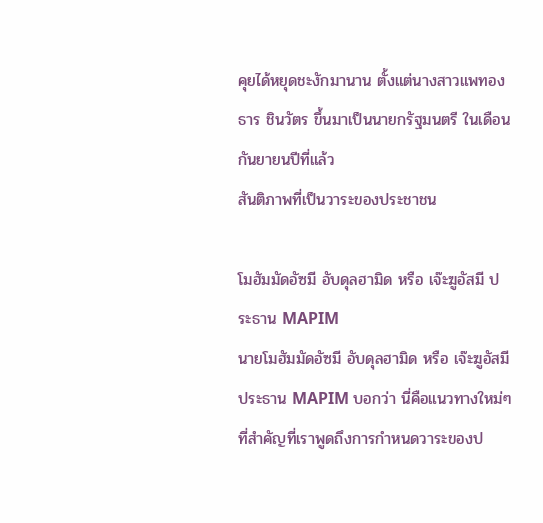คุยได้หยุดชะงักมานาน ตั้งแต่นางสาวแพทองธาร ชินวัตร ขึ้นมาเป็นนายกรัฐมนตรี ในเดือนกันยายนปีที่แล้ว
สันติภาพที่เป็นวาระของประชาชน

โมฮัมมัดอัซมี อับดุลฮามิด หรือ เจ๊ะฆูอัสมี ประธาน MAPIM
นายโมฮัมมัดอัซมี อับดุลฮามิด หรือ เจ๊ะฆูอัสมี ประธาน MAPIM บอกว่า นี่คือแนวทางใหม่ๆ ที่สำคัญที่เราพูดถึงการกำหนดวาระของป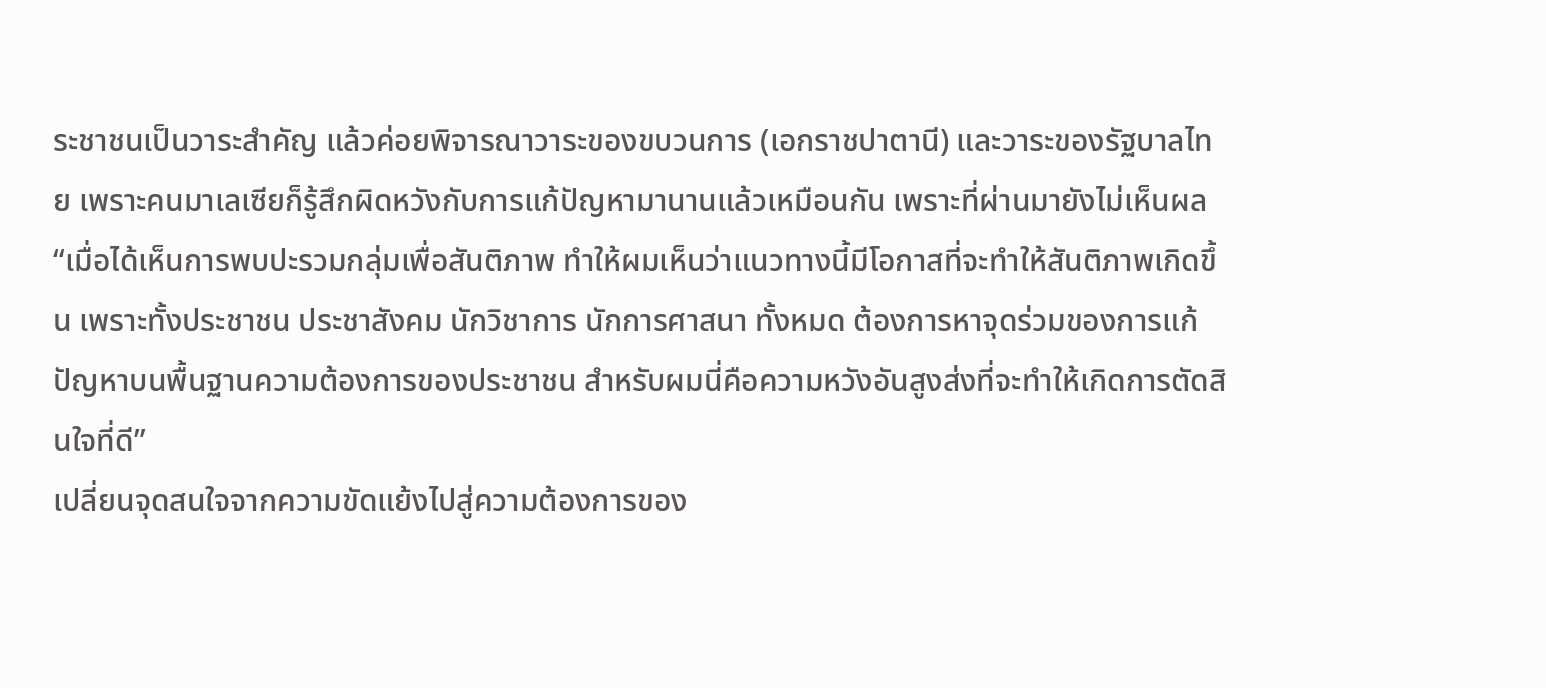ระชาชนเป็นวาระสำคัญ แล้วค่อยพิจารณาวาระของขบวนการ (เอกราชปาตานี) และวาระของรัฐบาลไทย เพราะคนมาเลเซียก็รู้สึกผิดหวังกับการแก้ปัญหามานานแล้วเหมือนกัน เพราะที่ผ่านมายังไม่เห็นผล
“เมื่อได้เห็นการพบปะรวมกลุ่มเพื่อสันติภาพ ทำให้ผมเห็นว่าแนวทางนี้มีโอกาสที่จะทำให้สันติภาพเกิดขึ้น เพราะทั้งประชาชน ประชาสังคม นักวิชาการ นักการศาสนา ทั้งหมด ต้องการหาจุดร่วมของการแก้ปัญหาบนพื้นฐานความต้องการของประชาชน สำหรับผมนี่คือความหวังอันสูงส่งที่จะทำให้เกิดการตัดสินใจที่ดี”
เปลี่ยนจุดสนใจจากความขัดแย้งไปสู่ความต้องการของ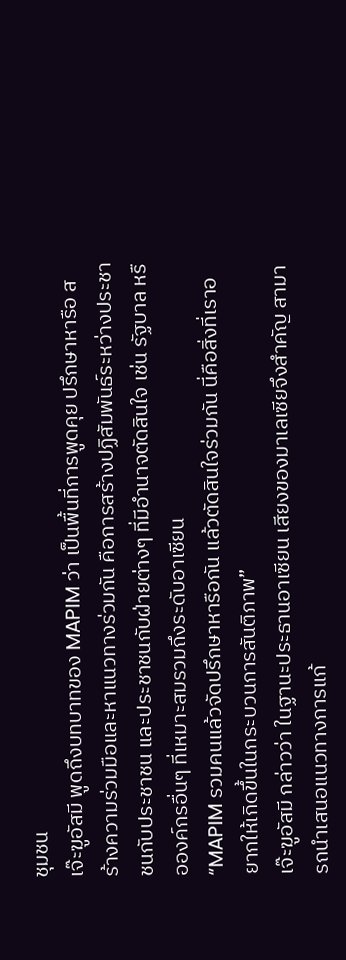ชุมชน
เจ๊ะฆูอัสมี พูดถึงบทบาทของ MAPIM ว่า เป็นพื้นที่การพูดคุย ปรึกษาหารือ สร้างความร่วมมือและหาแนวทางร่วมกัน คือการสร้างปฏิสัมพันธ์ระหว่างประชาชนกับประชาชน และประชาชนกับฝ่ายต่างๆ ที่มีอำนาจตัดสินใจ เช่น รัฐบาล หรือองค์กรอื่นๆ ที่เหมาะสมรวมถึงระดับอาเซียน
“MAPIM รวมคนแล้วจัดปรึกษาหารือกัน แล้วตัดสินใจร่วมกัน นี่คือสิ่งที่เราอยากให้เกิดขึ้นในกระบวนการสันติภาพ”
เจ๊ะฆูอัสมี กล่าวว่า ในฐานะประธานอาเซียน เสียงของมาเลเซียจึงสำคัญ สามารถนำเสนอแนวทางการแก้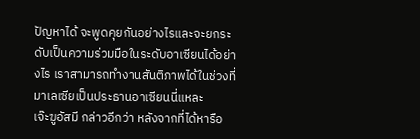ปัญหาได้ จะพูดคุยกันอย่างไรและจะยกระดับเป็นความร่วมมือในระดับอาเซียนได้อย่างไร เราสามารถทำงานสันติภาพได้ในช่วงที่มาเลเซียเป็นประธานอาเซียนนี่แหละ
เจ๊ะฆูอัสมี กล่าวอีกว่า หลังจากที่ได้หารือ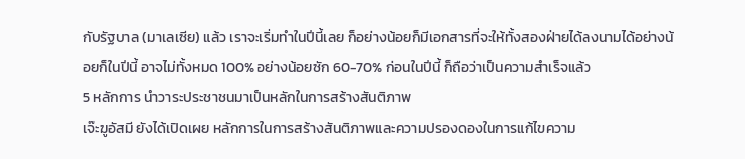กับรัฐบาล (มาเลเซีย) แล้ว เราจะเริ่มทำในปีนี้เลย ก็อย่างน้อยก็มีเอกสารที่จะให้ทั้งสองฝ่ายได้ลงนามได้อย่างน้อยก็ในปีนี้ อาจไม่ทั้งหมด 100% อย่างน้อยซัก 60-70% ก่อนในปีนี้ ก็ถือว่าเป็นความสำเร็จแล้ว
5 หลักการ นำวาระประชาชนมาเป็นหลักในการสร้างสันติภาพ
เจ๊ะฆูอัสมี ยังได้เปิดเผย หลักการในการสร้างสันติภาพและความปรองดองในการแก้ไขความ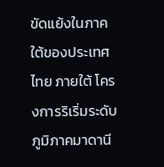ขัดแย้งในภาคใต้ของประเทศไทย ภายใต้ โครงการริเริ่มระดับภูมิภาคมาดานี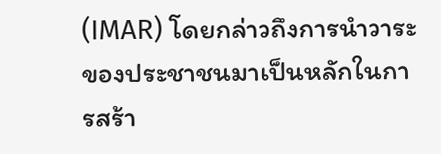(IMAR) โดยกล่าวถึงการนำวาระของประชาชนมาเป็นหลักในการสร้า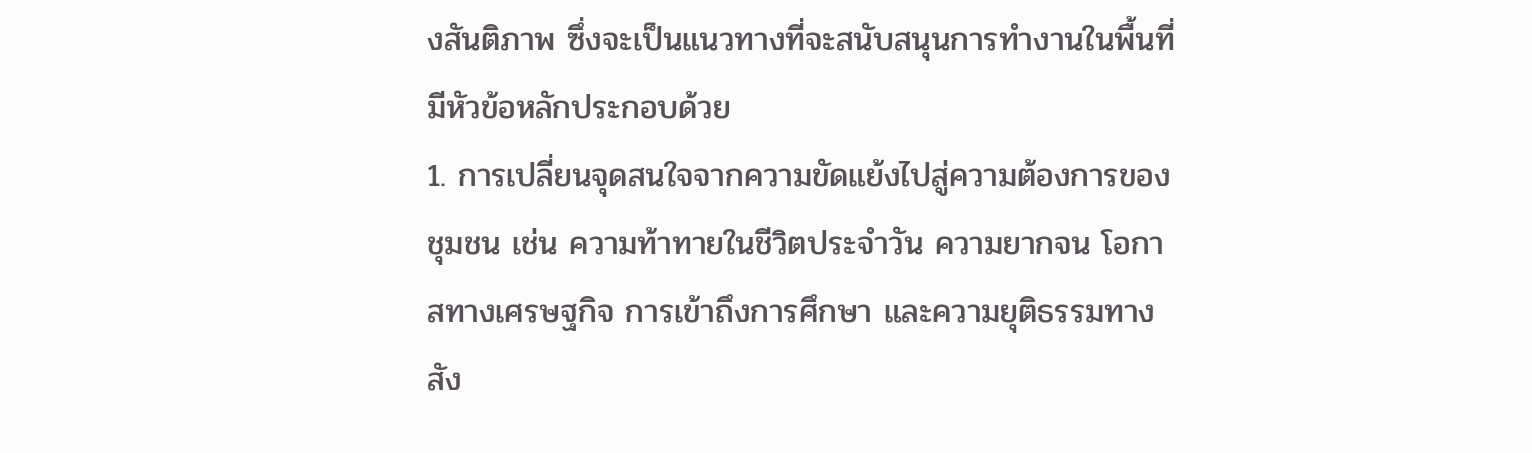งสันติภาพ ซึ่งจะเป็นแนวทางที่จะสนับสนุนการทำงานในพื้นที่ มีหัวข้อหลักประกอบด้วย
1. การเปลี่ยนจุดสนใจจากความขัดแย้งไปสู่ความต้องการของชุมชน เช่น ความท้าทายในชีวิตประจำวัน ความยากจน โอกาสทางเศรษฐกิจ การเข้าถึงการศึกษา และความยุติธรรมทางสัง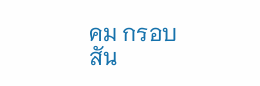คม กรอบสัน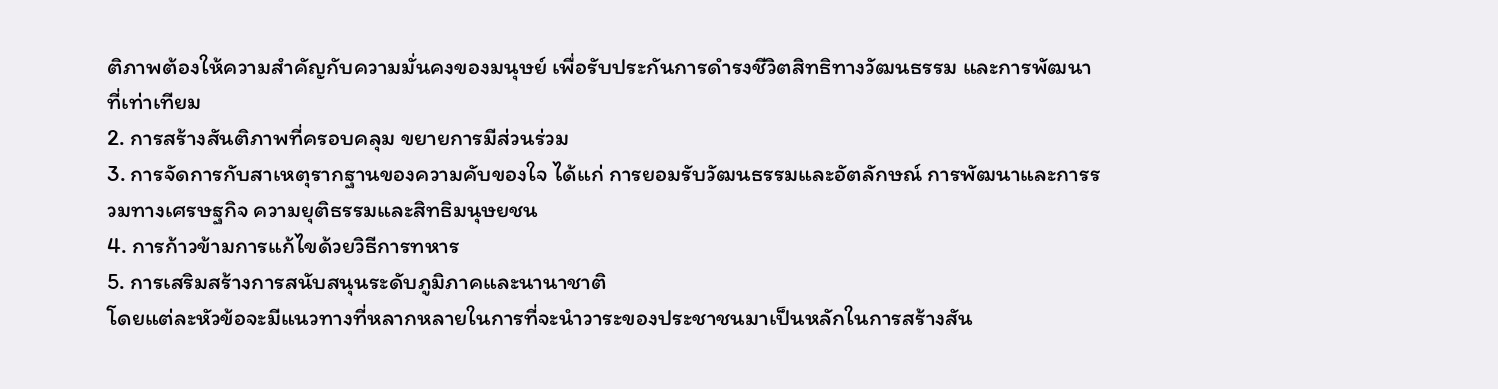ติภาพต้องให้ความสำคัญกับความมั่นคงของมนุษย์ เพื่อรับประกันการดำรงชีวิตสิทธิทางวัฒนธรรม และการพัฒนาที่เท่าเทียม
2. การสร้างสันติภาพที่ครอบคลุม ขยายการมีส่วนร่วม
3. การจัดการกับสาเหตุรากฐานของความคับของใจ ได้แก่ การยอมรับวัฒนธรรมและอัตลักษณ์ การพัฒนาและการรวมทางเศรษฐกิจ ความยุติธรรมและสิทธิมนุษยชน
4. การก้าวข้ามการแก้ไขด้วยวิธีการทหาร
5. การเสริมสร้างการสนับสนุนระดับภูมิภาคและนานาชาติ
โดยแต่ละหัวข้อจะมีแนวทางที่หลากหลายในการที่จะนำวาระของประชาชนมาเป็นหลักในการสร้างสัน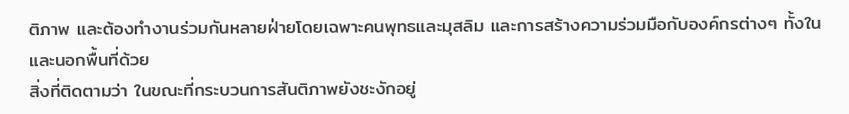ติภาพ และต้องทำงานร่วมกันหลายฝ่ายโดยเฉพาะคนพุทธและมุสลิม และการสร้างความร่วมมือกับองค์กรต่างๆ ทั้งในและนอกพื้นที่ด้วย
สิ่งที่ติดตามว่า ในขณะที่กระบวนการสันติภาพยังชะงักอยู่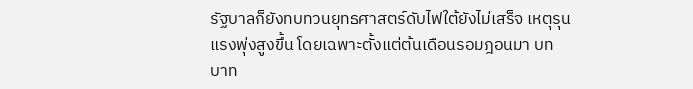รัฐบาลก็ยังทบทวนยุทธศาสตร์ดับไฟใต้ยังไม่เสร็จ เหตุรุนแรงพุ่งสูงขึ้น โดยเฉพาะตั้งแต่ต้นเดือนรอมฎอนมา บทบาท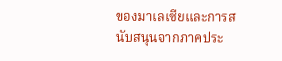ของมาเลเซียและการสนับสนุนจากภาคประ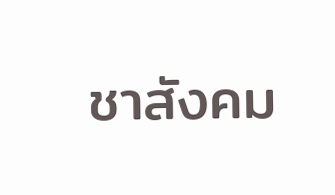ชาสังคม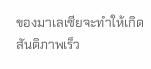ของมาเลเซียจะทำให้เกิดสันติภาพเร็ว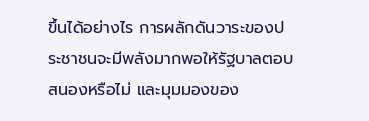ขึ้นได้อย่างไร การผลักดันวาระของประชาชนจะมีพลังมากพอให้รัฐบาลตอบสนองหรือไม่ และมุมมองของ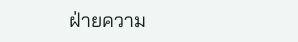ฝ่ายความ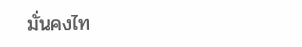มั่นคงไท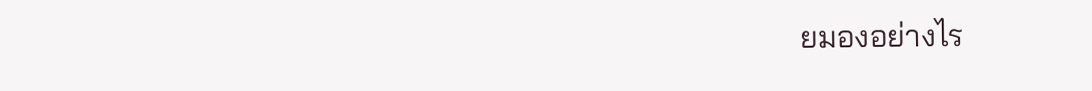ยมองอย่างไร